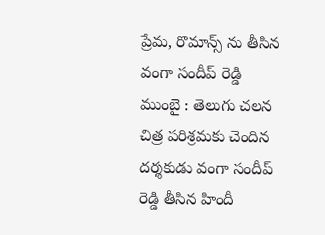ప్రేమ, రొమాన్స్ ను తీసిన వంగా సందీప్ రెడ్డి
ముంబై : తెలుగు చలన చిత్ర పరిశ్రమకు చెందిన దర్శకుడు వంగా సందీప్ రెడ్డి తీసిన హిందీ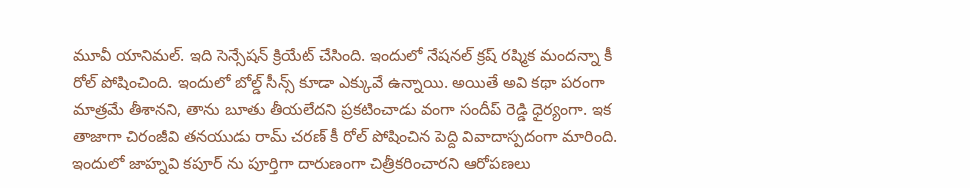మూవీ యానిమల్. ఇది సెన్సేషన్ క్రియేట్ చేసింది. ఇందులో నేషనల్ క్రష్ రష్మిక మందన్నా కీ రోల్ పోషించింది. ఇందులో బోల్డ్ సీన్స్ కూడా ఎక్కువే ఉన్నాయి. అయితే అవి కథా పరంగా మాత్రమే తీశానని, తాను బూతు తీయలేదని ప్రకటించాడు వంగా సందీప్ రెడ్డి ధైర్యంగా. ఇక తాజాగా చిరంజీవి తనయుడు రామ్ చరణ్ కీ రోల్ పోషించిన పెద్ది వివాదాస్పదంగా మారింది. ఇందులో జాహ్నవి కపూర్ ను పూర్తిగా దారుణంగా చిత్రీకరించారని ఆరోపణలు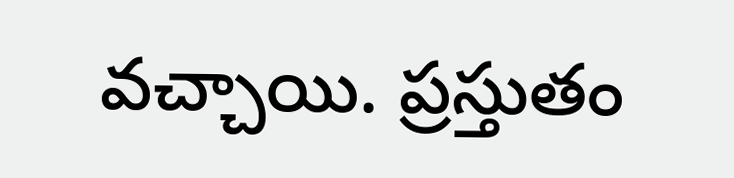వచ్చాయి. ప్రస్తుతం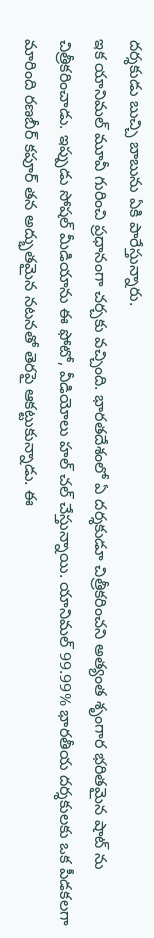దర్శకుడు బుచ్చి బాబును ఏకి పారేస్తున్నారు.
ఇక యానిమల్ మూవీ గురించి ప్రధానంగా చర్చకు వచ్చింది. భారతదేశంలో ఏ దర్శకుడూ చిత్రీకరించని అత్యంత శృంగార భరితమైన షాట్ ను చిత్రీకరించాడు. ఇప్పుడు సోషల్ మీడియాను ఈ ఫోటో, వీడియోలు హల్ చల్ చేస్తున్నాయి. యానిమల్ 99.99% భారతీయ దర్శకులకు ఒక పీడకలగా మారింది రణబీర్ కపూర్ తన అద్భుతమైన నటనతో తెరపై ఆకట్టుకున్నాడు. ఈ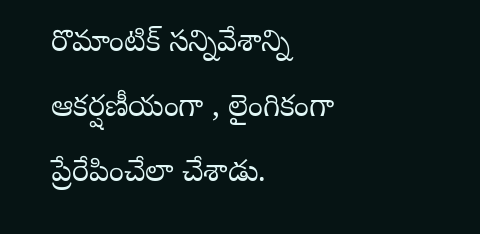రొమాంటిక్ సన్నివేశాన్ని ఆకర్షణీయంగా , లైంగికంగా ప్రేరేపించేలా చేశాడు.